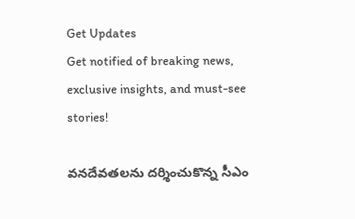Get Updates
Get notified of breaking news, exclusive insights, and must-see stories!

వనదేవతలను దర్శించుకొన్న సీఎం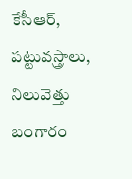కేసీఆర్, పట్టువస్త్రాలు, నిలువెత్తు బంగారం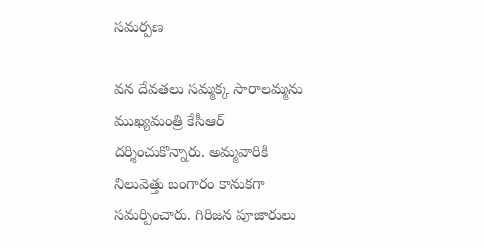సమర్పణ

వన దేవతలు సమ్మక్క సారాలమ్మను ముఖ్యమంత్రి కేసీఆర్ దర్శించుకొన్నారు. అమ్మవారికి నిలువెత్తు బంగారం కానుకగా సమర్పించారు. గిరిజన పూజారులు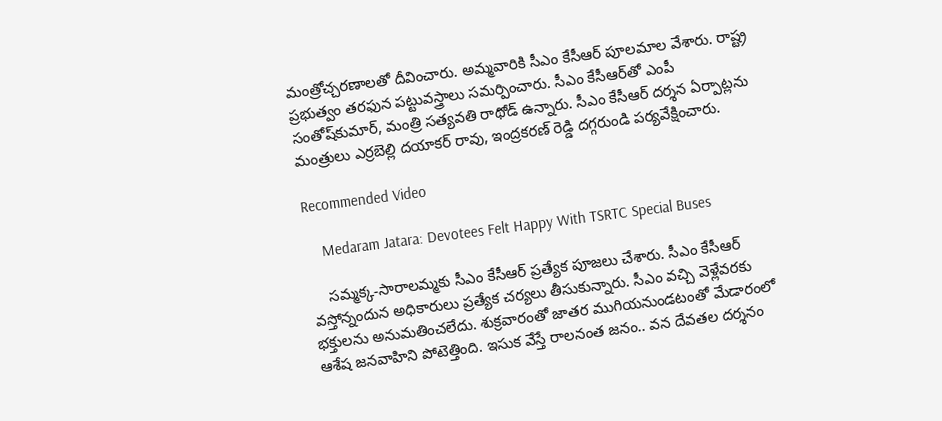మంత్రోచ్చరణాలతో దీవించారు. అమ్మవారికి సీఎం కేసీఆర్ పూలమాల వేశారు. రాష్ట్ర ప్రభుత్వం తరఫున పట్టువస్త్రాలు సమర్పించారు. సీఎం కేసీఆర్‌తో ఎంపీ సంతోష్‌కుమార్, మంత్రి సత్యవతి రాథోడ్ ఉన్నారు. సీఎం కేసీఆర్ దర్శన ఏర్పాట్లను మంత్రులు ఎర్రబెల్లి దయాకర్ రావు, ఇంద్రకరణ్ రెడ్డి దగ్గరుండి పర్యవేక్షించారు.

Recommended Video

    Medaram Jatara: Devotees Felt Happy With TSRTC Special Buses

    సమ్మక్క-సారాలమ్మకు సీఎం కేసీఆర్ ప్రత్యేక పూజలు చేశారు. సీఎం కేసీఆర్ వస్తోన్నందున అధికారులు ప్రత్యేక చర్యలు తీసుకున్నారు. సీఎం వచ్చి వెళ్లేవరకు భక్తులను అనుమతించలేదు. శుక్రవారంతో జాతర ముగియనుండటంతో మేడారంలో ఆశేష జనవాహిని పోటెత్తింది. ఇసుక వేస్తే రాలనంత జనం.. వన దేవతల దర్శనం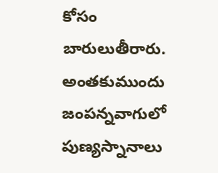కోసం బారులుతీరారు. అంతకుముందు జంపన్నవాగులో పుణ్యస్నానాలు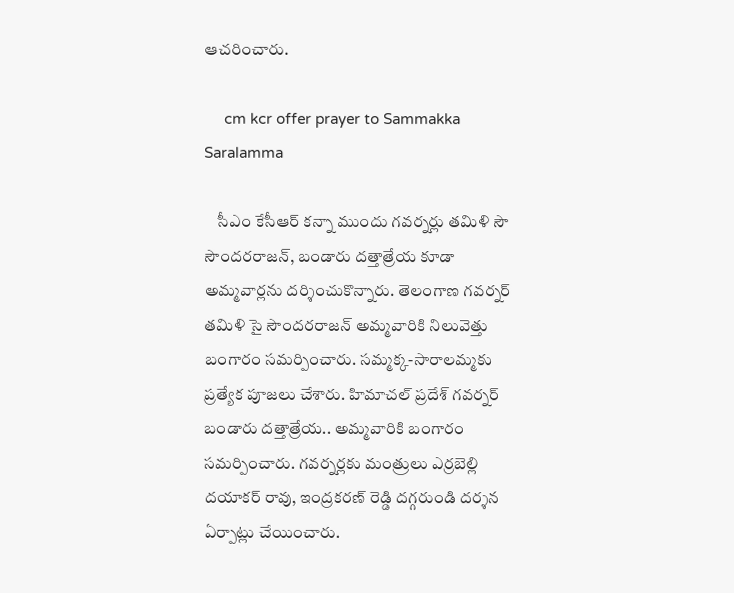ఆచరించారు.

     cm kcr offer prayer to Sammakka Saralamma

    సీఎం కేసీఆర్ కన్నా ముందు గవర్నర్లు తమిళి సౌ సౌందరరాజన్, బండారు దత్తాత్రేయ కూడా అమ్మవార్లను దర్శించుకొన్నారు. తెలంగాణ గవర్నర్ తమిళి సై సౌందరరాజన్ అమ్మవారికి నిలువెత్తు బంగారం సమర్పించారు. సమ్మక్క-సారాలమ్మకు ప్రత్యేక పూజలు చేశారు. హిమాచల్ ప్రదేశ్ గవర్నర్ బండారు దత్తాత్రేయ.. అమ్మవారికి బంగారం సమర్పించారు. గవర్నర్లకు మంత్రులు ఎర్రబెల్లి దయాకర్ రావు, ఇంద్రకరణ్ రెడ్డి దగ్గరుండి దర్శన ఏర్పాట్లు చేయించారు.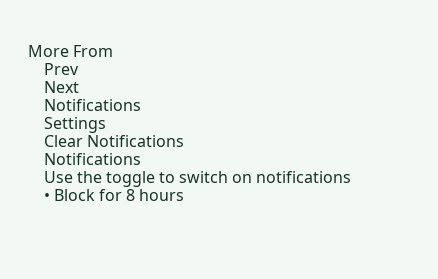More From
    Prev
    Next
    Notifications
    Settings
    Clear Notifications
    Notifications
    Use the toggle to switch on notifications
    • Block for 8 hours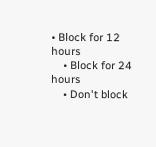• Block for 12 hours
    • Block for 24 hours
    • Don't block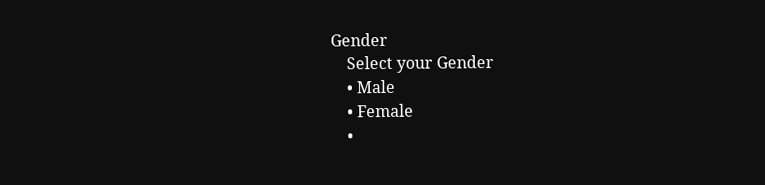Gender
    Select your Gender
    • Male
    • Female
    •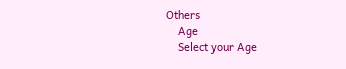Others
    Age
    Select your Age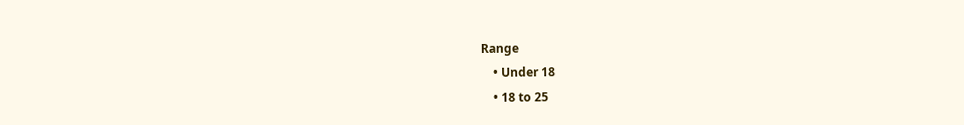Range
    • Under 18
    • 18 to 25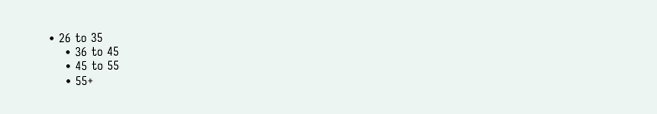• 26 to 35
    • 36 to 45
    • 45 to 55
    • 55+